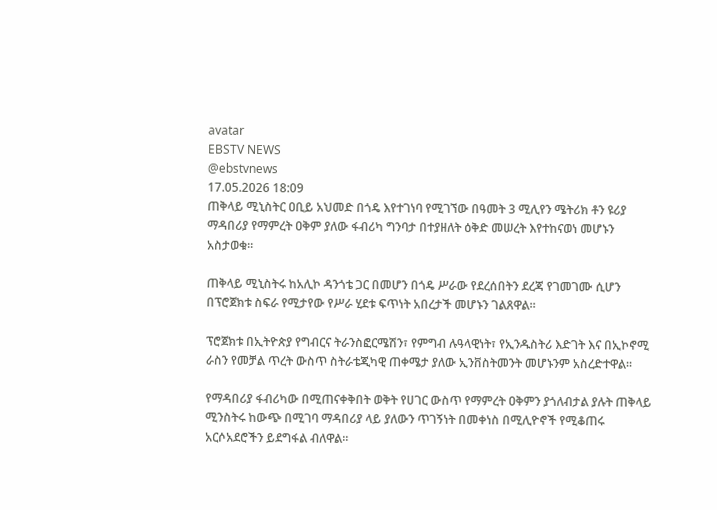avatar
EBSTV NEWS
@ebstvnews
17.05.2026 18:09
ጠቅላይ ሚኒስትር ዐቢይ አህመድ በጎዴ እየተገነባ የሚገኘው በዓመት 3 ሚሊየን ሜትሪክ ቶን ዩሪያ ማዳበሪያ የማምረት ዐቅም ያለው ፋብሪካ ግንባታ በተያዘለት ዕቅድ መሠረት እየተከናወነ መሆኑን አስታወቁ።

ጠቅላይ ሚኒስትሩ ከአሊኮ ዳንጎቴ ጋር በመሆን በጎዴ ሥራው የደረሰበትን ደረጃ የገመገሙ ሲሆን በፕሮጀክቱ ስፍራ የሚታየው የሥራ ሂደቱ ፍጥነት አበረታች መሆኑን ገልጸዋል።

ፕሮጀክቱ በኢትዮጵያ የግብርና ትራንስፎርሜሽን፣ የምግብ ሉዓላዊነት፣ የኢንዱስትሪ እድገት እና በኢኮኖሚ ራስን የመቻል ጥረት ውስጥ ስትራቴጂካዊ ጠቀሜታ ያለው ኢንቨስትመንት መሆኑንም አስረድተዋል።

የማዳበሪያ ፋብሪካው በሚጠናቀቅበት ወቅት የሀገር ውስጥ የማምረት ዐቅምን ያጎለብታል ያሉት ጠቅላይ ሚንስትሩ ከውጭ በሚገባ ማዳበሪያ ላይ ያለውን ጥገኝነት በመቀነስ በሚሊዮኖች የሚቆጠሩ አርሶአደሮችን ይደግፋል ብለዋል።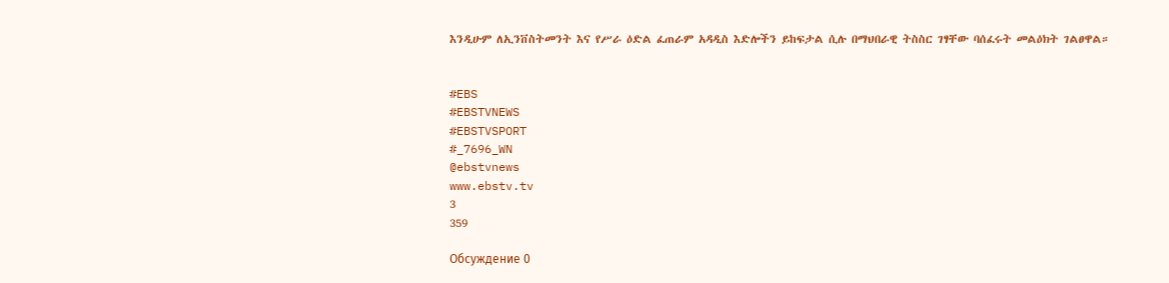እንዲሁም ለኢንቨስትመንት እና የሥራ ዕድል ፈጠራም አዳዲስ እድሎችን ይከፍታል ሲሉ በማህበራዊ ትስስር ገፃቸው ባሰፈሩት መልዕክት ገልፀዋል።


#EBS
#EBSTVNEWS
#EBSTVSPORT
#_7696_WN
@ebstvnews
www.ebstv.tv
3
359

Обсуждение 0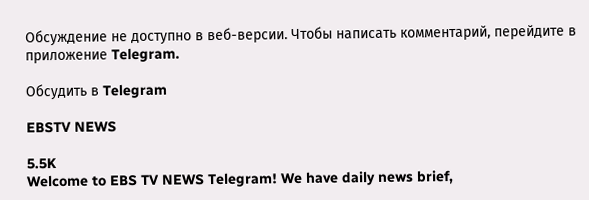Обсуждение не доступно в веб-версии. Чтобы написать комментарий, перейдите в приложение Telegram.

Обсудить в Telegram

EBSTV NEWS

5.5K
Welcome to EBS TV NEWS Telegram! We have daily news brief,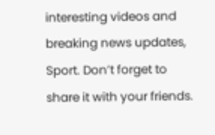interesting videos and breaking news updates, Sport. Don’t forget to share it with your friends.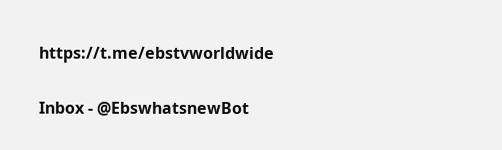https://t.me/ebstvworldwide

Inbox - @EbswhatsnewBot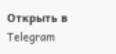Открыть в Telegram